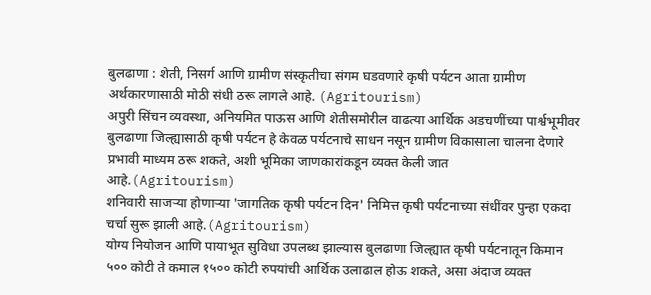बुलढाणा : शेती, निसर्ग आणि ग्रामीण संस्कृतीचा संगम घडवणारे कृषी पर्यटन आता ग्रामीण अर्थकारणासाठी मोठी संधी ठरू लागले आहे. (Agritourism)
अपुरी सिंचन व्यवस्था, अनियमित पाऊस आणि शेतीसमोरील वाढत्या आर्थिक अडचणींच्या पार्श्वभूमीवर बुलढाणा जिल्ह्यासाठी कृषी पर्यटन हे केवळ पर्यटनाचे साधन नसून ग्रामीण विकासाला चालना देणारे प्रभावी माध्यम ठरू शकते, अशी भूमिका जाणकारांकडून व्यक्त केली जात आहे.(Agritourism)
शनिवारी साजऱ्या होणाऱ्या 'जागतिक कृषी पर्यटन दिन' निमित्त कृषी पर्यटनाच्या संधींवर पुन्हा एकदा चर्चा सुरू झाली आहे.(Agritourism)
योग्य नियोजन आणि पायाभूत सुविधा उपलब्ध झाल्यास बुलढाणा जिल्ह्यात कृषी पर्यटनातून किमान ५०० कोटी ते कमाल १५०० कोटी रुपयांची आर्थिक उलाढाल होऊ शकते, असा अंदाज व्यक्त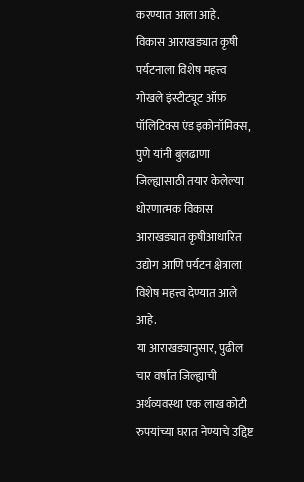करण्यात आला आहे.
विकास आराखड्यात कृषी पर्यटनाला विशेष महत्त्व
गोखले इंस्टीट्यूट ऑफ़ पॉलिटिक्स एंड इकोनॉमिक्स, पुणे यांनी बुलढाणा जिल्ह्यासाठी तयार केलेल्या धोरणात्मक विकास आराखड्यात कृषीआधारित उद्योग आणि पर्यटन क्षेत्राला विशेष महत्त्व देण्यात आले आहे.
या आराखड्यानुसार, पुढील चार वर्षांत जिल्ह्याची अर्थव्यवस्था एक लाख कोटी रुपयांच्या घरात नेण्याचे उद्दिष्ट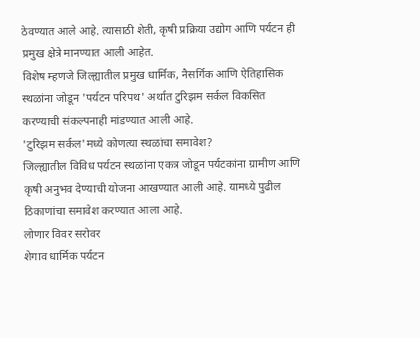ठेवण्यात आले आहे. त्यासाठी शेती, कृषी प्रक्रिया उद्योग आणि पर्यटन ही प्रमुख क्षेत्रे मानण्यात आली आहेत.
विशेष म्हणजे जिल्ह्यातील प्रमुख धार्मिक, नैसर्गिक आणि ऐतिहासिक स्थळांना जोडून 'पर्यटन परिपथ' अर्थात टुरिझम सर्कल विकसित करण्याची संकल्पनाही मांडण्यात आली आहे.
'टुरिझम सर्कल'मध्ये कोणत्या स्थळांचा समावेश?
जिल्ह्यातील विविध पर्यटन स्थळांना एकत्र जोडून पर्यटकांना ग्रामीण आणि कृषी अनुभव देण्याची योजना आखण्यात आली आहे. यामध्ये पुढील ठिकाणांचा समावेश करण्यात आला आहे.
लोणार विवर सरोवर
शेगाव धार्मिक पर्यटन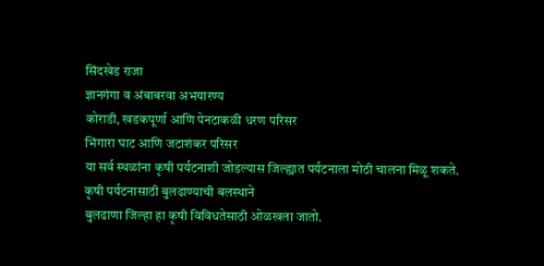सिंदखेड राजा
ज्ञानगंगा व अंबाबरवा अभयारण्य
कोराडी, खडकपूर्णा आणि पेनटाकळी धरण परिसर
भिंगारा घाट आणि जटाशंकर परिसर
या सर्व स्थळांना कृषी पर्यटनाशी जोडल्यास जिल्ह्यात पर्यटनाला मोठी चालना मिळू शकते.
कृषी पर्यटनासाठी बुलढाण्याची बलस्थाने
बुलढाणा जिल्हा हा कृषी विविधतेसाठी ओळखला जातो.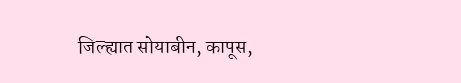जिल्ह्यात सोयाबीन, कापूस,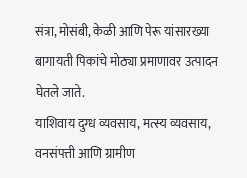संत्रा, मोसंबी, केळी आणि पेरू यांसारख्या बागायती पिकांचे मोठ्या प्रमाणावर उत्पादन घेतले जाते.
याशिवाय दुग्ध व्यवसाय, मत्स्य व्यवसाय, वनसंपत्ती आणि ग्रामीण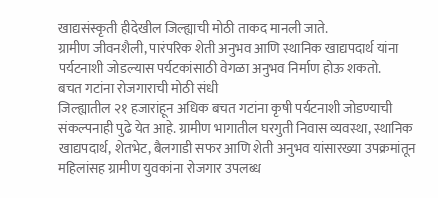खाद्यसंस्कृती हीदेखील जिल्ह्याची मोठी ताकद मानली जाते.
ग्रामीण जीवनशैली, पारंपरिक शेती अनुभव आणि स्थानिक खाद्यपदार्थ यांना पर्यटनाशी जोडल्यास पर्यटकांसाठी वेगळा अनुभव निर्माण होऊ शकतो.
बचत गटांना रोजगाराची मोठी संधी
जिल्ह्यातील २१ हजारांहून अधिक बचत गटांना कृषी पर्यटनाशी जोडण्याची संकल्पनाही पुढे येत आहे. ग्रामीण भागातील घरगुती निवास व्यवस्था, स्थानिक खाद्यपदार्थ, शेतभेट, बैलगाडी सफर आणि शेती अनुभव यांसारख्या उपक्रमांतून महिलांसह ग्रामीण युवकांना रोजगार उपलब्ध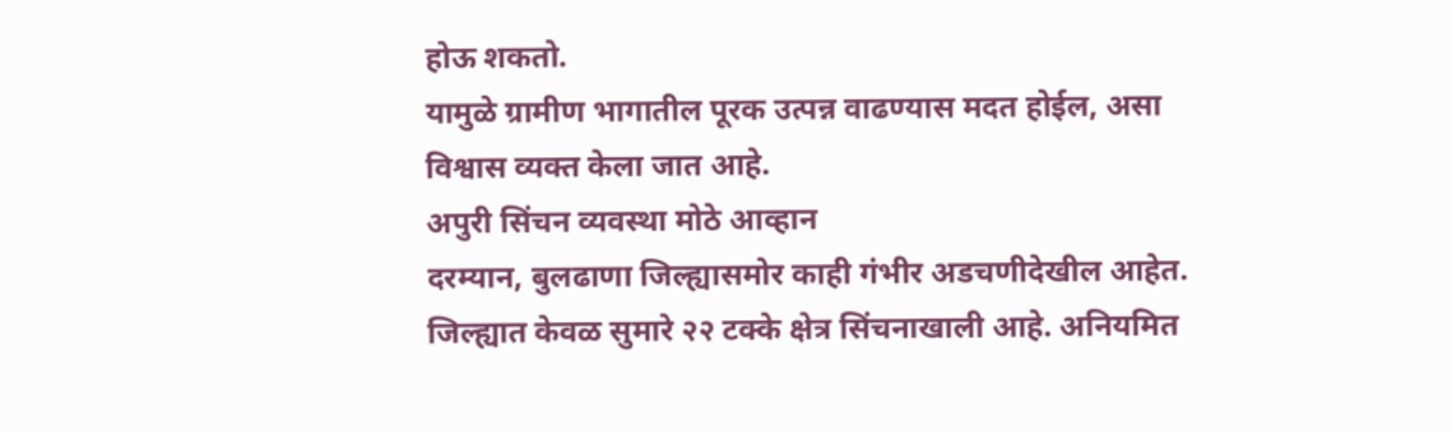होऊ शकतो.
यामुळे ग्रामीण भागातील पूरक उत्पन्न वाढण्यास मदत होईल, असा विश्वास व्यक्त केला जात आहे.
अपुरी सिंचन व्यवस्था मोठे आव्हान
दरम्यान, बुलढाणा जिल्ह्यासमोर काही गंभीर अडचणीदेखील आहेत. जिल्ह्यात केवळ सुमारे २२ टक्के क्षेत्र सिंचनाखाली आहे. अनियमित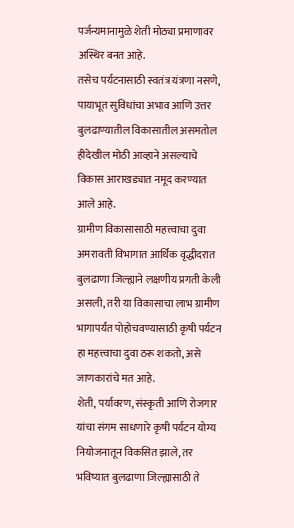पर्जन्यमानामुळे शेती मोठ्या प्रमाणावर अस्थिर बनत आहे.
तसेच पर्यटनासाठी स्वतंत्र यंत्रणा नसणे, पायाभूत सुविधांचा अभाव आणि उत्तर बुलढाण्यातील विकासातील असमतोल हीदेखील मोठी आव्हाने असल्याचे विकास आराखड्यात नमूद करण्यात आले आहे.
ग्रामीण विकासासाठी महत्त्वाचा दुवा
अमरावती विभागात आर्थिक वृद्धीदरात बुलढाणा जिल्ह्याने लक्षणीय प्रगती केली असली, तरी या विकासाचा लाभ ग्रामीण भागापर्यंत पोहोचवण्यासाठी कृषी पर्यटन हा महत्त्वाचा दुवा ठरू शकतो, असे जाणकारांचे मत आहे.
शेती, पर्यावरण, संस्कृती आणि रोजगार यांचा संगम साधणारे कृषी पर्यटन योग्य नियोजनातून विकसित झाले, तर भविष्यात बुलढाणा जिल्ह्यासाठी ते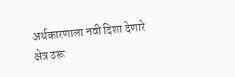अर्थकारणाला नवी दिशा देणारे क्षेत्र ठरू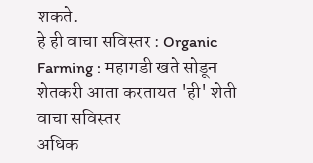शकते.
हे ही वाचा सविस्तर : Organic Farming : महागडी खते सोडून शेतकरी आता करतायत 'ही' शेती वाचा सविस्तर
अधिक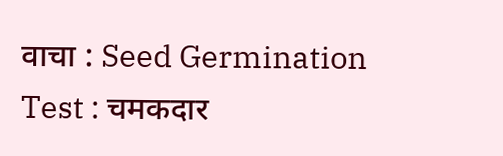वाचा : Seed Germination Test : चमकदार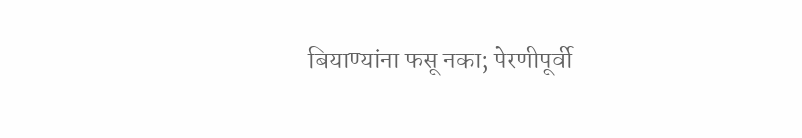बियाण्यांना फसू नका; पेरणीपूर्वी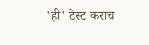'ही' टेस्ट कराच